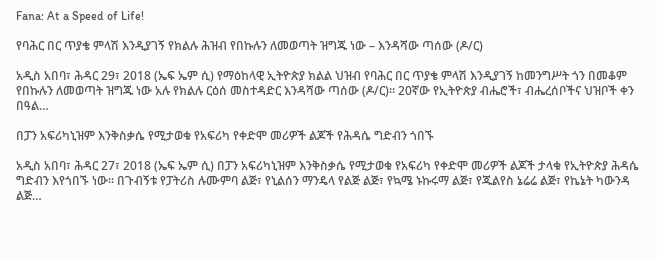Fana: At a Speed of Life!

የባሕር በር ጥያቄ ምላሽ እንዲያገኝ የክልሉ ሕዝብ የበኩሉን ለመወጣት ዝግጁ ነው – እንዳሻው ጣሰው (ዶ/ር)

አዲስ አበባ፣ ሕዳር 29፣ 2018 (ኤፍ ኤም ሲ) የማዕከላዊ ኢትዮጵያ ክልል ህዝብ የባሕር በር ጥያቄ ምላሽ እንዲያገኝ ከመንግሥት ጎን በመቆም የበኩሉን ለመወጣት ዝግጁ ነው አሉ የክልሉ ርዕሰ መስተዳድር እንዳሻው ጣሰው (ዶ/ር)። 20ኛው የኢትዮጵያ ብሔሮች፣ ብሔረሰቦችና ህዝቦች ቀን በዓል…

በፓን አፍሪካኒዝም እንቅስቃሴ የሚታወቁ የአፍሪካ የቀድሞ መሪዎች ልጆች የሕዳሴ ግድብን ጎበኙ

አዲስ አበባ፣ ሕዳር 27፣ 2018 (ኤፍ ኤም ሲ) በፓን አፍሪካኒዝም እንቅስቃሴ የሚታወቁ የአፍሪካ የቀድሞ መሪዎች ልጆች ታላቁ የኢትዮጵያ ሕዳሴ ግድብን እየጎበኙ ነው። በጉብኝቱ የፓትሪስ ሉሙምባ ልጅ፣ የኒልሰን ማንዴላ የልጅ ልጅ፣ የኳሜ ኑኩሩማ ልጅ፣ የጁልየስ ኔሬሬ ልጅ፣ የኬኔት ካውንዳ ልጅ…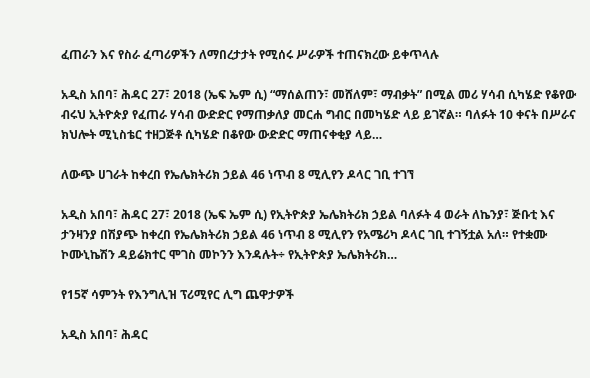ፈጠራን እና የስራ ፈጣሪዎችን ለማበረታታት የሚሰሩ ሥራዎች ተጠናክረው ይቀጥላሉ

አዲስ አበባ፣ ሕዳር 27፣ 2018 (ኤፍ ኤም ሲ) “ማሰልጠን፣ መሸለም፣ ማብቃት” በሚል መሪ ሃሳብ ሲካሄድ የቆየው ብሩህ ኢትዮጵያ የፈጠራ ሃሳብ ውድድር የማጠቃለያ መርሐ ግብር በመካሄድ ላይ ይገኛል። ባለፉት 10 ቀናት በሥራና ክህሎት ሚኒስቴር ተዘጋጅቶ ሲካሄድ በቆየው ውድድር ማጠናቀቂያ ላይ…

ለውጭ ሀገራት ከቀረበ የኤሌክትሪክ ኃይል 46 ነጥብ 8 ሚሊየን ዶላር ገቢ ተገኘ

አዲስ አበባ፣ ሕዳር 27፣ 2018 (ኤፍ ኤም ሲ) የኢትዮጵያ ኤሌክትሪክ ኃይል ባለፉት 4 ወራት ለኬንያ፣ ጅቡቲ እና ታንዛንያ በሽያጭ ከቀረበ የኤሌክትሪክ ኃይል 46 ነጥብ 8 ሚሊየን የአሜሪካ ዶላር ገቢ ተገኝቷል አለ። የተቋሙ ኮሙኒኬሽን ዳይሬክተር ሞገስ መኮንን እንዳሉት÷ የኢትዮጵያ ኤሌክትሪክ…

የ15ኛ ሳምንት የእንግሊዝ ፕሪሚየር ሊግ ጨዋታዎች

አዲስ አበባ፣ ሕዳር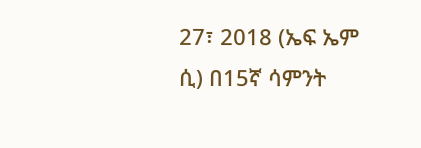27፣ 2018 (ኤፍ ኤም ሲ) በ15ኛ ሳምንት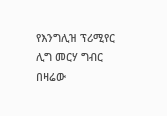የእንግሊዝ ፕሪሚየር ሊግ መርሃ ግብር በዛሬው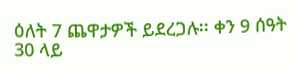ዕለት 7 ጨዋታዎች ይደረጋሉ፡፡ ቀን 9 ሰዓት 30 ላይ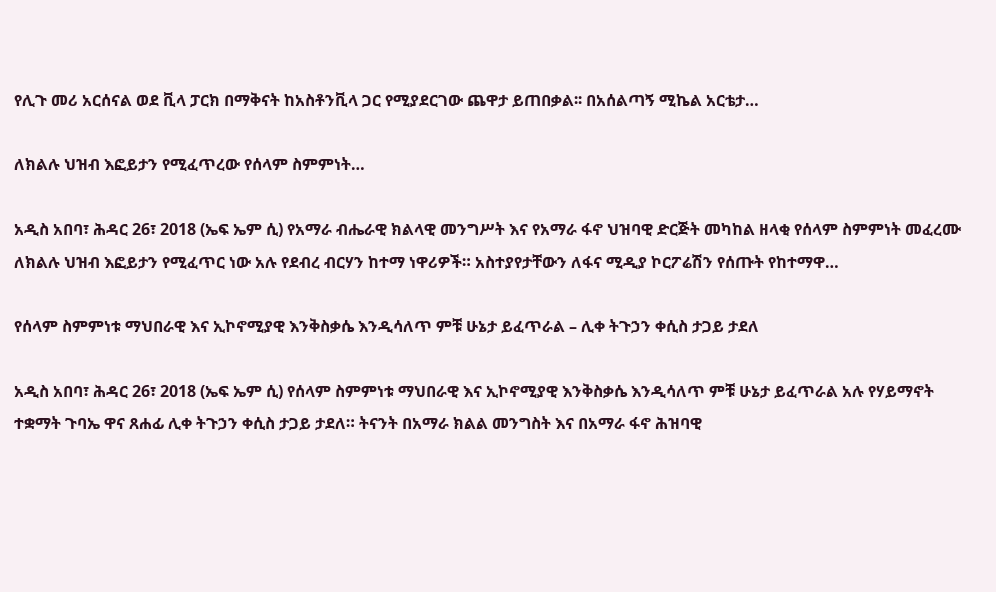የሊጉ መሪ አርሰናል ወደ ቪላ ፓርክ በማቅናት ከአስቶንቪላ ጋር የሚያደርገው ጨዋታ ይጠበቃል፡፡ በአሰልጣኝ ሚኬል አርቴታ…

ለክልሉ ህዝብ እፎይታን የሚፈጥረው የሰላም ስምምነት…

አዲስ አበባ፣ ሕዳር 26፣ 2018 (ኤፍ ኤም ሲ) የአማራ ብሔራዊ ክልላዊ መንግሥት እና የአማራ ፋኖ ህዝባዊ ድርጅት መካከል ዘላቂ የሰላም ስምምነት መፈረሙ ለክልሉ ህዝብ እፎይታን የሚፈጥር ነው አሉ የደብረ ብርሃን ከተማ ነዋሪዎች። አስተያየታቸውን ለፋና ሚዲያ ኮርፖሬሽን የሰጡት የከተማዋ…

የሰላም ስምምነቱ ማህበራዊ እና ኢኮኖሚያዊ እንቅስቃሴ እንዲሳለጥ ምቹ ሁኔታ ይፈጥራል – ሊቀ ትጉኃን ቀሲስ ታጋይ ታደለ

አዲስ አበባ፣ ሕዳር 26፣ 2018 (ኤፍ ኤም ሲ) የሰላም ስምምነቱ ማህበራዊ እና ኢኮኖሚያዊ እንቅስቃሴ እንዲሳለጥ ምቹ ሁኔታ ይፈጥራል አሉ የሃይማኖት ተቋማት ጉባኤ ዋና ጸሐፊ ሊቀ ትጉኃን ቀሲስ ታጋይ ታደለ። ትናንት በአማራ ክልል መንግስት እና በአማራ ፋኖ ሕዝባዊ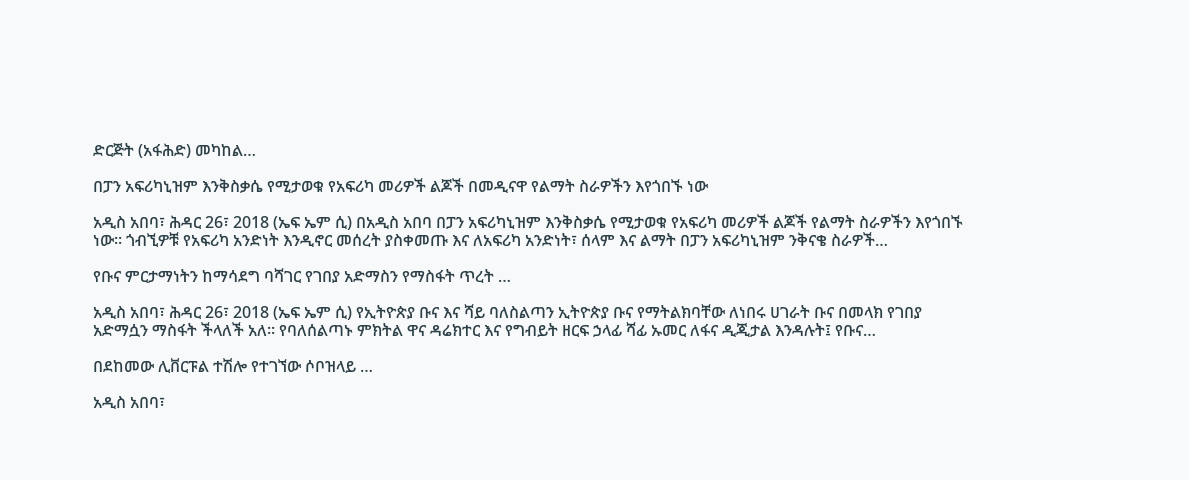ድርጅት (አፋሕድ) መካከል…

በፓን አፍሪካኒዝም እንቅስቃሴ የሚታወቁ የአፍሪካ መሪዎች ልጆች በመዲናዋ የልማት ስራዎችን እየጎበኙ ነው

አዲስ አበባ፣ ሕዳር 26፣ 2018 (ኤፍ ኤም ሲ) በአዲስ አበባ በፓን አፍሪካኒዝም እንቅስቃሴ የሚታወቁ የአፍሪካ መሪዎች ልጆች የልማት ስራዎችን እየጎበኙ ነው። ጎብኚዎቹ የአፍሪካ አንድነት እንዲኖር መሰረት ያስቀመጡ እና ለአፍሪካ አንድነት፣ ሰላም እና ልማት በፓን አፍሪካኒዝም ንቅናቄ ስራዎች…

የቡና ምርታማነትን ከማሳደግ ባሻገር የገበያ አድማስን የማስፋት ጥረት …

አዲስ አበባ፣ ሕዳር 26፣ 2018 (ኤፍ ኤም ሲ) የኢትዮጵያ ቡና እና ሻይ ባለስልጣን ኢትዮጵያ ቡና የማትልክባቸው ለነበሩ ሀገራት ቡና በመላክ የገበያ አድማሷን ማስፋት ችላለች አለ። የባለሰልጣኑ ምክትል ዋና ዳሬክተር እና የግብይት ዘርፍ ኃላፊ ሻፊ ኡመር ለፋና ዲጂታል እንዳሉት፤ የቡና…

በደከመው ሊቨርፑል ተሽሎ የተገኘው ሶቦዝላይ …

አዲስ አበባ፣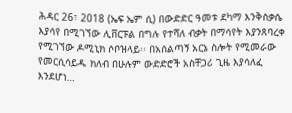ሕዳር 26፣ 2018 (ኤፍ ኤም ሲ) በውድድር ዓመቱ ደካማ እንቅስቃሴ እያሳየ በሚገኘው ሊቨርፑል በግሉ የተሻለ ብቃት በማሳየት እያንጸባረቀ የሚገኘው ዶሚኒክ ሶቦዝላይ፡፡ በአሰልጣኝ አርኔ ስሎት የሚመራው የመርሲሳይዱ ክለብ በሁሉም ውድድሮች አስቸጋሪ ጊዜ እያሳለፈ እንደሆነ…